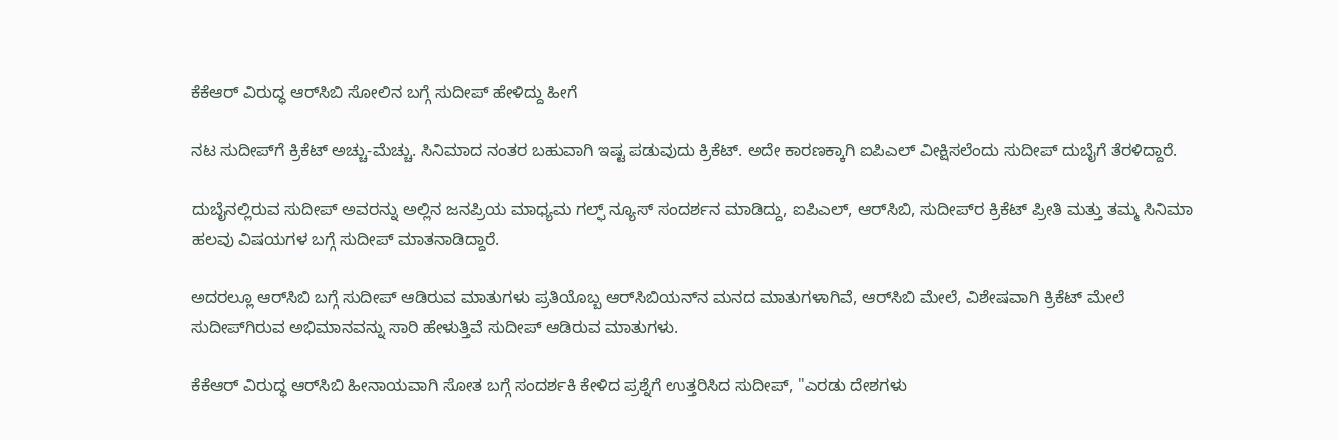ಕೆಕೆಆರ್‌ ವಿರುದ್ಧ ಆರ್‌ಸಿಬಿ ಸೋಲಿನ ಬಗ್ಗೆ ಸುದೀಪ್ ಹೇಳಿದ್ದು ಹೀಗೆ

ನಟ ಸುದೀಪ್‌ಗೆ ಕ್ರಿಕೆಟ್‌ ಅಚ್ಚು-ಮೆಚ್ಚು. ಸಿನಿಮಾದ ನಂತರ ಬಹುವಾಗಿ ಇಷ್ಟ ಪಡುವುದು ಕ್ರಿಕೆಟ್. ಅದೇ ಕಾರಣಕ್ಕಾಗಿ ಐಪಿಎಲ್‌ ವೀಕ್ಷಿಸಲೆಂದು ಸುದೀಪ್ ದುಬೈಗೆ ತೆರಳಿದ್ದಾರೆ.

ದುಬೈನಲ್ಲಿರುವ ಸುದೀಪ್‌ ಅವರನ್ನು ಅಲ್ಲಿನ ಜನಪ್ರಿಯ ಮಾಧ್ಯಮ ಗಲ್ಫ್ ನ್ಯೂಸ್ ಸಂದರ್ಶನ ಮಾಡಿದ್ದು, ಐಪಿಎಲ್, ಆರ್‌ಸಿಬಿ, ಸುದೀಪ್‌ರ ಕ್ರಿಕೆಟ್ ಪ್ರೀತಿ ಮತ್ತು ತಮ್ಮ ಸಿನಿಮಾ ಹಲವು ವಿಷಯಗಳ ಬಗ್ಗೆ ಸುದೀಪ್ ಮಾತನಾಡಿದ್ದಾರೆ.

ಅದರಲ್ಲೂ ಆರ್‌ಸಿಬಿ ಬಗ್ಗೆ ಸುದೀಪ್ ಆಡಿರುವ ಮಾತುಗಳು ಪ್ರತಿಯೊಬ್ಬ ಆರ್‌ಸಿಬಿಯನ್‌ನ ಮನದ ಮಾತುಗಳಾಗಿವೆ, ಆರ್‌ಸಿಬಿ ಮೇಲೆ, ವಿಶೇಷವಾಗಿ ಕ್ರಿಕೆಟ್ ಮೇಲೆ ಸುದೀಪ್‌ಗಿರುವ ಅಭಿಮಾನವನ್ನು ಸಾರಿ ಹೇಳುತ್ತಿವೆ ಸುದೀಪ್ ಆಡಿರುವ ಮಾತುಗಳು.

ಕೆಕೆಆರ್‌ ವಿರುದ್ಧ ಆರ್‌ಸಿಬಿ ಹೀನಾಯವಾಗಿ ಸೋತ ಬಗ್ಗೆ ಸಂದರ್ಶಕಿ ಕೇಳಿದ ಪ್ರಶ್ನೆಗೆ ಉತ್ತರಿಸಿದ ಸುದೀಪ್, ''ಎರಡು ದೇಶಗಳು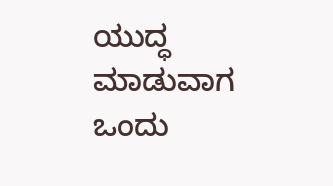ಯುದ್ಧ ಮಾಡುವಾಗ ಒಂದು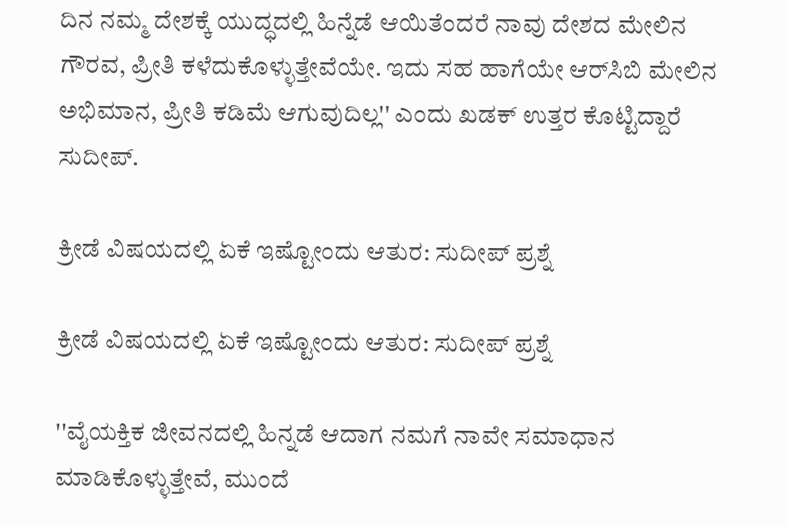ದಿನ ನಮ್ಮ ದೇಶಕ್ಕೆ ಯುದ್ಧದಲ್ಲಿ ಹಿನ್ನೆಡೆ ಆಯಿತೆಂದರೆ ನಾವು ದೇಶದ ಮೇಲಿನ ಗೌರವ, ಪ್ರೀತಿ ಕಳೆದುಕೊಳ್ಳುತ್ತೇವೆಯೇ. ಇದು ಸಹ ಹಾಗೆಯೇ ಆರ್‌ಸಿಬಿ ಮೇಲಿನ ಅಭಿಮಾನ, ಪ್ರೀತಿ ಕಡಿಮೆ ಆಗುವುದಿಲ್ಲ'' ಎಂದು ಖಡಕ್ ಉತ್ತರ ಕೊಟ್ಟಿದ್ದಾರೆ ಸುದೀಪ್.

ಕ್ರೀಡೆ ವಿಷಯದಲ್ಲಿ ಏಕೆ ಇಷ್ಟೋಂದು ಆತುರ: ಸುದೀಪ್ ಪ್ರಶ್ನೆ

ಕ್ರೀಡೆ ವಿಷಯದಲ್ಲಿ ಏಕೆ ಇಷ್ಟೋಂದು ಆತುರ: ಸುದೀಪ್ ಪ್ರಶ್ನೆ

''ವೈಯಕ್ತಿಕ ಜೀವನದಲ್ಲಿ ಹಿನ್ನಡೆ ಆದಾಗ ನಮಗೆ ನಾವೇ ಸಮಾಧಾನ ಮಾಡಿಕೊಳ್ಳುತ್ತೇವೆ, ಮುಂದೆ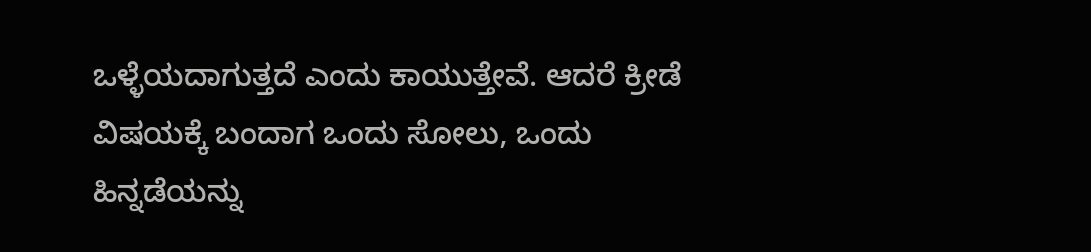ಒಳ್ಳೆಯದಾಗುತ್ತದೆ ಎಂದು ಕಾಯುತ್ತೇವೆ. ಆದರೆ ಕ್ರೀಡೆ ವಿಷಯಕ್ಕೆ ಬಂದಾಗ ಒಂದು ಸೋಲು, ಒಂದು ಹಿನ್ನಡೆಯನ್ನು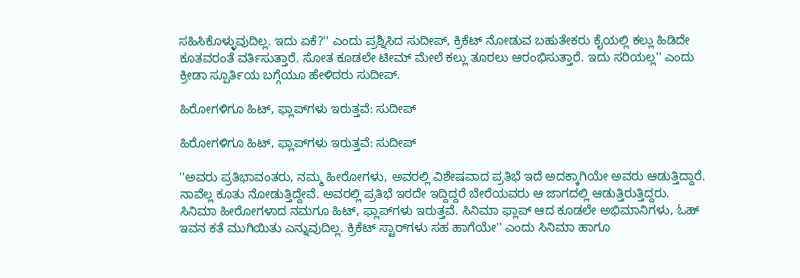ಸಹಿಸಿಕೊಳ್ಳುವುದಿಲ್ಲ. ಇದು ಏಕೆ?'' ಎಂದು ಪ್ರಶ್ನಿಸಿದ ಸುದೀಪ್, ಕ್ರಿಕೆಟ್‌ ನೋಡುವ ಬಹುತೇಕರು ಕೈಯಲ್ಲಿ ಕಲ್ಲು ಹಿಡಿದೇ ಕೂತವರಂತೆ ವರ್ತಿಸುತ್ತಾರೆ. ಸೋತ ಕೂಡಲೇ ಟೀಮ್‌ ಮೇಲೆ ಕಲ್ಲು ತೂರಲು ಆರಂಭಿಸುತ್ತಾರೆ. ಇದು ಸರಿಯಲ್ಲ'' ಎಂದು ಕ್ರೀಡಾ ಸ್ಪೂರ್ತಿಯ ಬಗ್ಗೆಯೂ ಹೇಳಿದರು ಸುದೀಪ್.

ಹಿರೋಗಳಿಗೂ ಹಿಟ್‌, ಫ್ಲಾಪ್‌ಗಳು ಇರುತ್ತವೆ: ಸುದೀಪ್

ಹಿರೋಗಳಿಗೂ ಹಿಟ್‌, ಫ್ಲಾಪ್‌ಗಳು ಇರುತ್ತವೆ: ಸುದೀಪ್

''ಅವರು ಪ್ರತಿಭಾವಂತರು, ನಮ್ಮ ಹೀರೋಗಳು, ಅವರಲ್ಲಿ ವಿಶೇಷವಾದ ಪ್ರತಿಭೆ ಇದೆ ಅದಕ್ಕಾಗಿಯೇ ಅವರು ಆಡುತ್ತಿದ್ದಾರೆ. ನಾವೆಲ್ಲ ಕೂತು ನೋಡುತ್ತಿದ್ದೇವೆ. ಅವರಲ್ಲಿ ಪ್ರತಿಭೆ ಇರದೇ ಇದ್ದಿದ್ದರೆ ಬೇರೆಯವರು ಆ ಜಾಗದಲ್ಲಿ ಆಡುತ್ತಿರುತ್ತಿದ್ದರು. ಸಿನಿಮಾ ಹೀರೋಗಳಾದ ನಮಗೂ ಹಿಟ್‌, ಫ್ಲಾಪ್‌ಗಳು ಇರುತ್ತವೆ. ಸಿನಿಮಾ ಫ್ಲಾಪ್ ಆದ ಕೂಡಲೇ ಅಭಿಮಾನಿಗಳು, ಓಹ್ ಇವನ ಕತೆ ಮುಗಿಯಿತು ಎನ್ನುವುದಿಲ್ಲ. ಕ್ರಿಕೆಟ್ ಸ್ಟಾರ್‌ಗಳು ಸಹ ಹಾಗೆಯೇ'' ಎಂದು ಸಿನಿಮಾ ಹಾಗೂ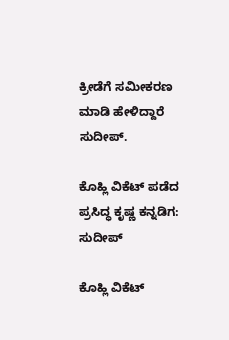ಕ್ರೀಡೆಗೆ ಸಮೀಕರಣ ಮಾಡಿ ಹೇಳಿದ್ದಾರೆ ಸುದೀಪ್.

ಕೊಹ್ಲಿ ವಿಕೆಟ್ ಪಡೆದ ಪ್ರಸಿದ್ಧ ಕೃಷ್ಣ ಕನ್ನಡಿಗ: ಸುದೀಪ್

ಕೊಹ್ಲಿ ವಿಕೆಟ್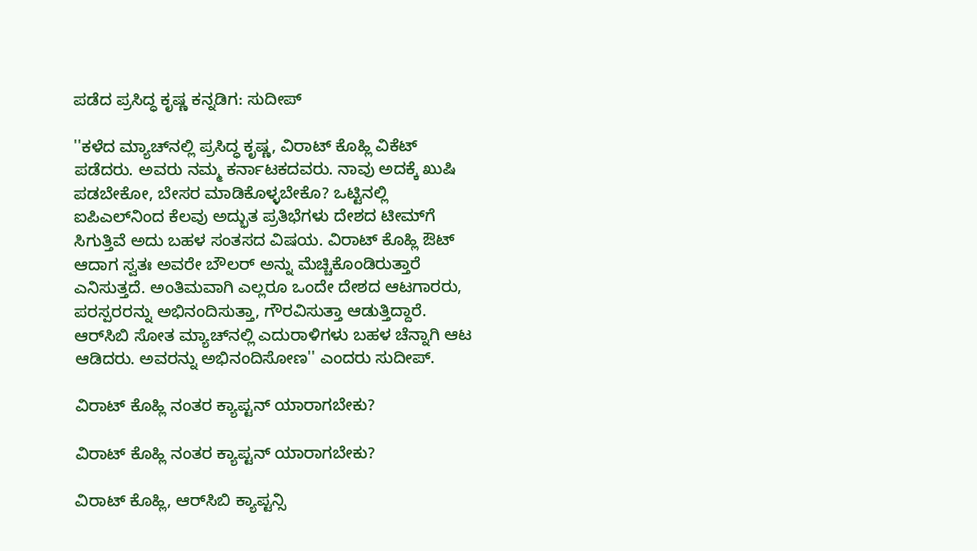ಪಡೆದ ಪ್ರಸಿದ್ಧ ಕೃಷ್ಣ ಕನ್ನಡಿಗ: ಸುದೀಪ್

''ಕಳೆದ ಮ್ಯಾಚ್‌ನಲ್ಲಿ ಪ್ರಸಿದ್ಧ ಕೃಷ್ಣ, ವಿರಾಟ್ ಕೊಹ್ಲಿ ವಿಕೆಟ್ ಪಡೆದರು. ಅವರು ನಮ್ಮ ಕರ್ನಾಟಕದವರು. ನಾವು ಅದಕ್ಕೆ ಖುಷಿ ಪಡಬೇಕೋ, ಬೇಸರ ಮಾಡಿಕೊಳ್ಳಬೇಕೊ? ಒಟ್ಟಿನಲ್ಲಿ ಐಪಿಎಲ್‌ನಿಂದ ಕೆಲವು ಅದ್ಭುತ ಪ್ರತಿಭೆಗಳು ದೇಶದ ಟೀಮ್‌ಗೆ ಸಿಗುತ್ತಿವೆ ಅದು ಬಹಳ ಸಂತಸದ ವಿಷಯ. ವಿರಾಟ್ ಕೊಹ್ಲಿ ಔಟ್ ಆದಾಗ ಸ್ವತಃ ಅವರೇ ಬೌಲರ್‌ ಅನ್ನು ಮೆಚ್ಚಿಕೊಂಡಿರುತ್ತಾರೆ ಎನಿಸುತ್ತದೆ. ಅಂತಿಮವಾಗಿ ಎಲ್ಲರೂ ಒಂದೇ ದೇಶದ ಆಟಗಾರರು, ಪರಸ್ಪರರನ್ನು ಅಭಿನಂದಿಸುತ್ತಾ, ಗೌರವಿಸುತ್ತಾ ಆಡುತ್ತಿದ್ದಾರೆ. ಆರ್‌ಸಿಬಿ ಸೋತ ಮ್ಯಾಚ್‌ನಲ್ಲಿ ಎದುರಾಳಿಗಳು ಬಹಳ ಚೆನ್ನಾಗಿ ಆಟ ಆಡಿದರು. ಅವರನ್ನು ಅಭಿನಂದಿಸೋಣ'' ಎಂದರು ಸುದೀಪ್.

ವಿರಾಟ್ ಕೊಹ್ಲಿ ನಂತರ ಕ್ಯಾಪ್ಟನ್ ಯಾರಾಗಬೇಕು?

ವಿರಾಟ್ ಕೊಹ್ಲಿ ನಂತರ ಕ್ಯಾಪ್ಟನ್ ಯಾರಾಗಬೇಕು?

ವಿರಾಟ್ ಕೊಹ್ಲಿ, ಆರ್‌ಸಿಬಿ ಕ್ಯಾಪ್ಟನ್ಸಿ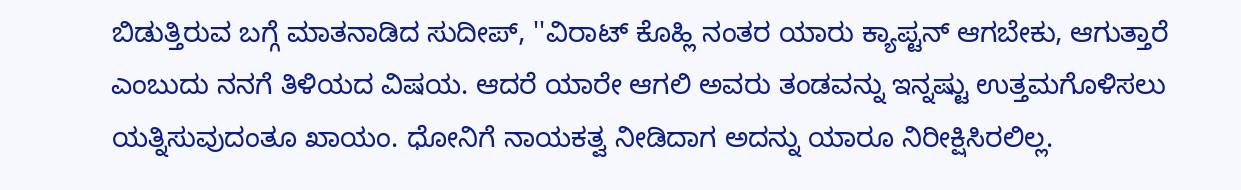ಬಿಡುತ್ತಿರುವ ಬಗ್ಗೆ ಮಾತನಾಡಿದ ಸುದೀಪ್, ''ವಿರಾಟ್ ಕೊಹ್ಲಿ ನಂತರ ಯಾರು ಕ್ಯಾಪ್ಟನ್ ಆಗಬೇಕು, ಆಗುತ್ತಾರೆ ಎಂಬುದು ನನಗೆ ತಿಳಿಯದ ವಿಷಯ. ಆದರೆ ಯಾರೇ ಆಗಲಿ ಅವರು ತಂಡವನ್ನು ಇನ್ನಷ್ಟು ಉತ್ತಮಗೊಳಿಸಲು ಯತ್ನಿಸುವುದಂತೂ ಖಾಯಂ. ಧೋನಿಗೆ ನಾಯಕತ್ವ ನೀಡಿದಾಗ ಅದನ್ನು ಯಾರೂ ನಿರೀಕ್ಷಿಸಿರಲಿಲ್ಲ.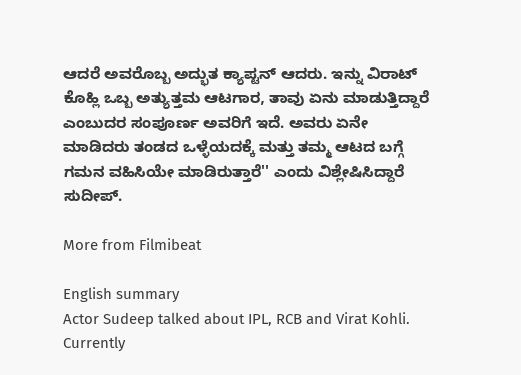ಆದರೆ ಅವರೊಬ್ಬ ಅದ್ಭುತ ಕ್ಯಾಪ್ಟನ್ ಆದರು. ಇನ್ನು ವಿರಾಟ್ ಕೊಹ್ಲಿ ಒಬ್ಬ ಅತ್ಯುತ್ತಮ ಆಟಗಾರ, ತಾವು ಏನು ಮಾಡುತ್ತಿದ್ದಾರೆ ಎಂಬುದರ ಸಂಪೂರ್ಣ ಅವರಿಗೆ ಇದೆ. ಅವರು ಏನೇ ಮಾಡಿದರು ತಂಡದ ಒಳ್ಳೆಯದಕ್ಕೆ ಮತ್ತು ತಮ್ಮ ಆಟದ ಬಗ್ಗೆ ಗಮನ ವಹಿಸಿಯೇ ಮಾಡಿರುತ್ತಾರೆ'' ಎಂದು ವಿಶ್ಲೇಷಿಸಿದ್ದಾರೆ ಸುದೀಪ್.

More from Filmibeat

English summary
Actor Sudeep talked about IPL, RCB and Virat Kohli. Currently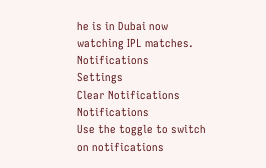he is in Dubai now watching IPL matches.
Notifications
Settings
Clear Notifications
Notifications
Use the toggle to switch on notifications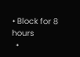• Block for 8 hours
  •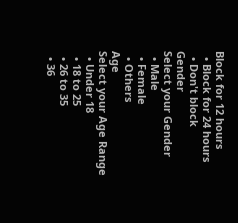Block for 12 hours
  • Block for 24 hours
  • Don't block
Gender
Select your Gender
  • Male
  • Female
  • Others
Age
Select your Age Range
  • Under 18
  • 18 to 25
  • 26 to 35
  • 36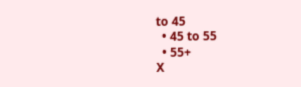to 45
  • 45 to 55
  • 55+
X